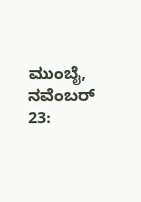ಮುಂಬೈ, ನವೆಂಬರ್ 23: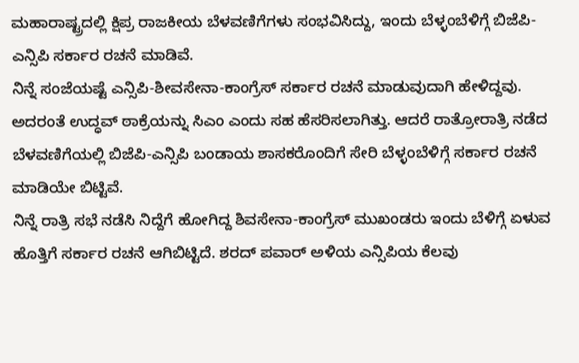ಮಹಾರಾಷ್ಟ್ರದಲ್ಲಿ ಕ್ಷಿಪ್ರ ರಾಜಕೀಯ ಬೆಳವಣಿಗೆಗಳು ಸಂಭವಿಸಿದ್ದು, ಇಂದು ಬೆಳ್ಳಂಬೆಳಿಗ್ಗೆ ಬಿಜೆಪಿ-ಎನ್ಸಿಪಿ ಸರ್ಕಾರ ರಚನೆ ಮಾಡಿವೆ.
ನಿನ್ನೆ ಸಂಜೆಯಷ್ಟೆ ಎನ್ಸಿಪಿ-ಶೀವಸೇನಾ-ಕಾಂಗ್ರೆಸ್ ಸರ್ಕಾರ ರಚನೆ ಮಾಡುವುದಾಗಿ ಹೇಳಿದ್ದವು. ಅದರಂತೆ ಉದ್ಧವ್ ಠಾಕ್ರೆಯನ್ನು ಸಿಎಂ ಎಂದು ಸಹ ಹೆಸರಿಸಲಾಗಿತ್ತು. ಆದರೆ ರಾತ್ರೋರಾತ್ರಿ ನಡೆದ ಬೆಳವಣಿಗೆಯಲ್ಲಿ ಬಿಜೆಪಿ-ಎನ್ಸಿಪಿ ಬಂಡಾಯ ಶಾಸಕರೊಂದಿಗೆ ಸೇರಿ ಬೆಳ್ಳಂಬೆಳಿಗ್ಗೆ ಸರ್ಕಾರ ರಚನೆ ಮಾಡಿಯೇ ಬಿಟ್ಟಿವೆ.
ನಿನ್ನೆ ರಾತ್ರಿ ಸಭೆ ನಡೆಸಿ ನಿದ್ದೆಗೆ ಹೋಗಿದ್ದ ಶಿವಸೇನಾ-ಕಾಂಗ್ರೆಸ್ ಮುಖಂಡರು ಇಂದು ಬೆಳಿಗ್ಗೆ ಏಳುವ ಹೊತ್ತಿಗೆ ಸರ್ಕಾರ ರಚನೆ ಆಗಿಬಿಟ್ಟಿದೆ. ಶರದ್ ಪವಾರ್ ಅಳಿಯ ಎನ್ಸಿಪಿಯ ಕೆಲವು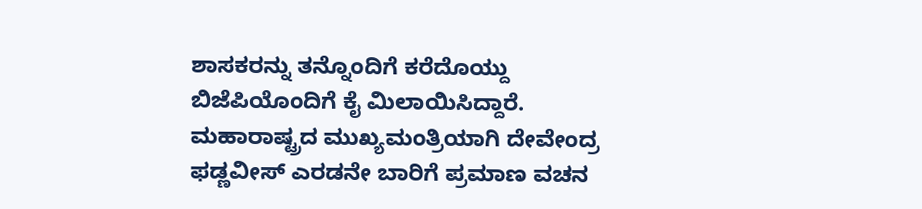ಶಾಸಕರನ್ನು ತನ್ನೊಂದಿಗೆ ಕರೆದೊಯ್ದು ಬಿಜೆಪಿಯೊಂದಿಗೆ ಕೈ ಮಿಲಾಯಿಸಿದ್ದಾರೆ.
ಮಹಾರಾಷ್ಟ್ರದ ಮುಖ್ಯಮಂತ್ರಿಯಾಗಿ ದೇವೇಂದ್ರ ಫಡ್ಣವೀಸ್ ಎರಡನೇ ಬಾರಿಗೆ ಪ್ರಮಾಣ ವಚನ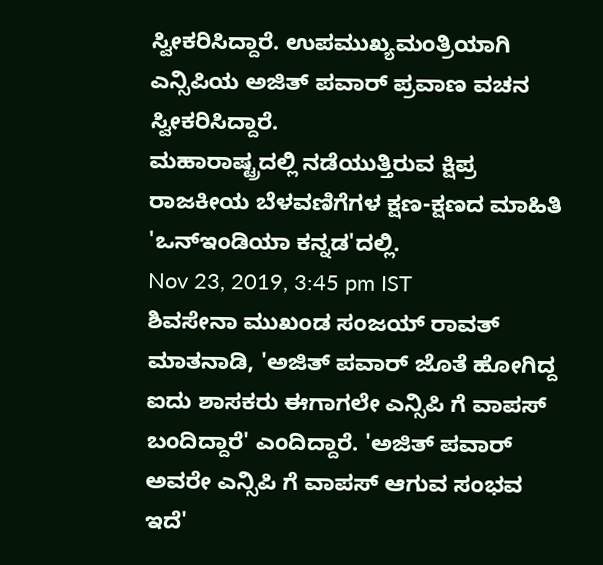ಸ್ವೀಕರಿಸಿದ್ದಾರೆ. ಉಪಮುಖ್ಯಮಂತ್ರಿಯಾಗಿ ಎನ್ಸಿಪಿಯ ಅಜಿತ್ ಪವಾರ್ ಪ್ರವಾಣ ವಚನ ಸ್ವೀಕರಿಸಿದ್ದಾರೆ.
ಮಹಾರಾಷ್ಟ್ರದಲ್ಲಿ ನಡೆಯುತ್ತಿರುವ ಕ್ಷಿಪ್ರ ರಾಜಕೀಯ ಬೆಳವಣಿಗೆಗಳ ಕ್ಷಣ-ಕ್ಷಣದ ಮಾಹಿತಿ 'ಒನ್ಇಂಡಿಯಾ ಕನ್ನಡ'ದಲ್ಲಿ.
Nov 23, 2019, 3:45 pm IST
ಶಿವಸೇನಾ ಮುಖಂಡ ಸಂಜಯ್ ರಾವತ್ ಮಾತನಾಡಿ, 'ಅಜಿತ್ ಪವಾರ್ ಜೊತೆ ಹೋಗಿದ್ದ ಐದು ಶಾಸಕರು ಈಗಾಗಲೇ ಎನ್ಸಿಪಿ ಗೆ ವಾಪಸ್ ಬಂದಿದ್ದಾರೆ' ಎಂದಿದ್ದಾರೆ. 'ಅಜಿತ್ ಪವಾರ್ ಅವರೇ ಎನ್ಸಿಪಿ ಗೆ ವಾಪಸ್ ಆಗುವ ಸಂಭವ ಇದೆ'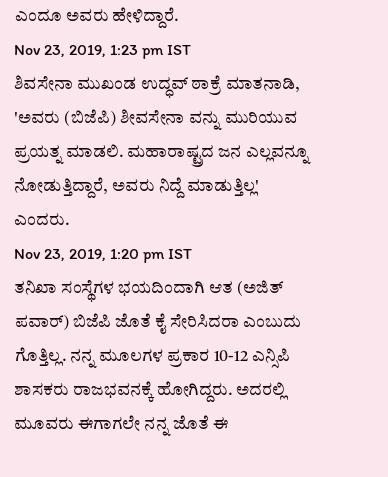ಎಂದೂ ಅವರು ಹೇಳಿದ್ದಾರೆ.
Nov 23, 2019, 1:23 pm IST
ಶಿವಸೇನಾ ಮುಖಂಡ ಉದ್ಧವ್ ಠಾಕ್ರೆ ಮಾತನಾಡಿ, 'ಅವರು (ಬಿಜೆಪಿ) ಶೀವಸೇನಾ ವನ್ನು ಮುರಿಯುವ ಪ್ರಯತ್ನ ಮಾಡಲಿ. ಮಹಾರಾಷ್ಟ್ರದ ಜನ ಎಲ್ಲವನ್ನೂ ನೋಡುತ್ತಿದ್ದಾರೆ, ಅವರು ನಿದ್ದೆ ಮಾಡುತ್ತಿಲ್ಲ' ಎಂದರು.
Nov 23, 2019, 1:20 pm IST
ತನಿಖಾ ಸಂಸ್ಥೆಗಳ ಭಯದಿಂದಾಗಿ ಆತ (ಅಜಿತ್ ಪವಾರ್) ಬಿಜೆಪಿ ಜೊತೆ ಕೈ ಸೇರಿಸಿದರಾ ಎಂಬುದು ಗೊತ್ತಿಲ್ಲ. ನನ್ನ ಮೂಲಗಳ ಪ್ರಕಾರ 10-12 ಎನ್ಸಿಪಿ ಶಾಸಕರು ರಾಜಭವನಕ್ಕೆ ಹೋಗಿದ್ದರು. ಅದರಲ್ಲಿ ಮೂವರು ಈಗಾಗಲೇ ನನ್ನ ಜೊತೆ ಈ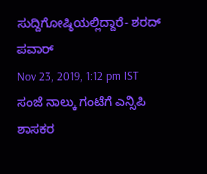ಸುದ್ದಿಗೋಷ್ಠಿಯಲ್ಲಿದ್ದಾರೆ- ಶರದ್ ಪವಾರ್
Nov 23, 2019, 1:12 pm IST
ಸಂಜೆ ನಾಲ್ಕು ಗಂಟೆಗೆ ಎನ್ಸಿಪಿ ಶಾಸಕರ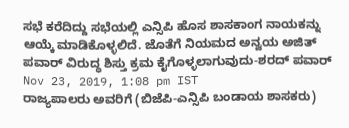ಸಭೆ ಕರೆದಿದ್ದು ಸಭೆಯಲ್ಲಿ ಎನ್ಸಿಪಿ ಹೊಸ ಶಾಸಕಾಂಗ ನಾಯಕನ್ನು ಆಯ್ಕೆ ಮಾಡಿಕೊಳ್ಳಲಿದೆ. ಜೊತೆಗೆ ನಿಯಮದ ಅನ್ವಯ ಅಜಿತ್ ಪವಾರ್ ವಿರುದ್ಧ ಶಿಸ್ತು ಕ್ರಮ ಕೈಗೊಳ್ಳಲಾಗುವುದು-ಶರದ್ ಪವಾರ್
Nov 23, 2019, 1:08 pm IST
ರಾಜ್ಯಪಾಲರು ಅವರಿಗೆ (ಬಿಜೆಪಿ-ಎನ್ಸಿಪಿ ಬಂಡಾಯ ಶಾಸಕರು)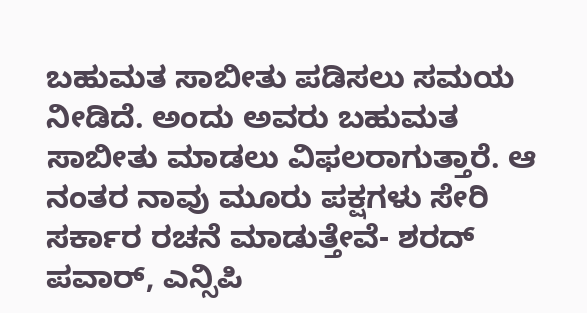ಬಹುಮತ ಸಾಬೀತು ಪಡಿಸಲು ಸಮಯ ನೀಡಿದೆ. ಅಂದು ಅವರು ಬಹುಮತ ಸಾಬೀತು ಮಾಡಲು ವಿಫಲರಾಗುತ್ತಾರೆ. ಆ ನಂತರ ನಾವು ಮೂರು ಪಕ್ಷಗಳು ಸೇರಿ ಸರ್ಕಾರ ರಚನೆ ಮಾಡುತ್ತೇವೆ- ಶರದ್ ಪವಾರ್, ಎನ್ಸಿಪಿ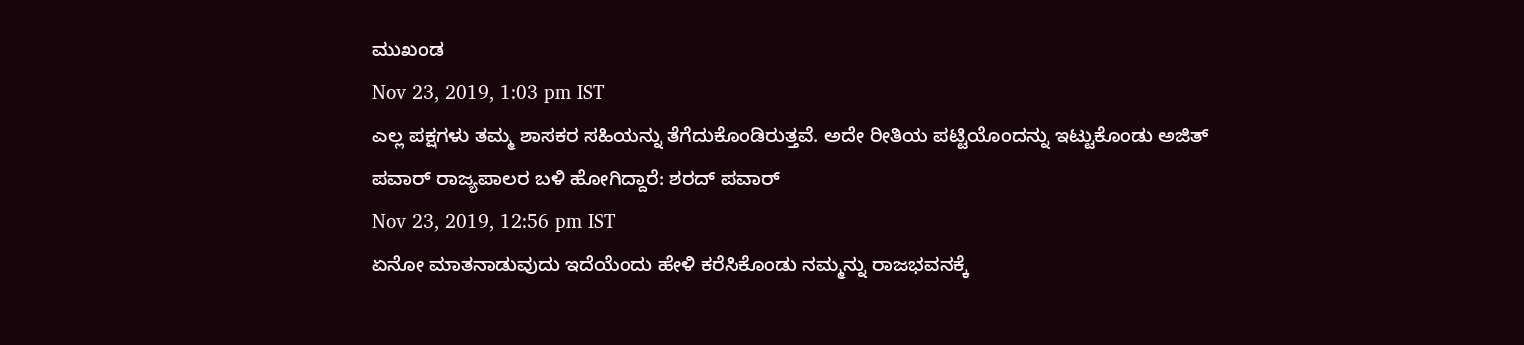ಮುಖಂಡ
Nov 23, 2019, 1:03 pm IST
ಎಲ್ಲ ಪಕ್ಷಗಳು ತಮ್ಮ ಶಾಸಕರ ಸಹಿಯನ್ನು ತೆಗೆದುಕೊಂಡಿರುತ್ತವೆ. ಅದೇ ರೀತಿಯ ಪಟ್ಟಿಯೊಂದನ್ನು ಇಟ್ಟುಕೊಂಡು ಅಜಿತ್ ಪವಾರ್ ರಾಜ್ಯಪಾಲರ ಬಳಿ ಹೋಗಿದ್ದಾರೆ: ಶರದ್ ಪವಾರ್
Nov 23, 2019, 12:56 pm IST
ಏನೋ ಮಾತನಾಡುವುದು ಇದೆಯೆಂದು ಹೇಳಿ ಕರೆಸಿಕೊಂಡು ನಮ್ಮನ್ನು ರಾಜಭವನಕ್ಕೆ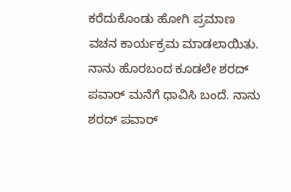ಕರೆದುಕೊಂಡು ಹೋಗಿ ಪ್ರಮಾಣ ವಚನ ಕಾರ್ಯಕ್ರಮ ಮಾಡಲಾಯಿತು. ನಾನು ಹೊರಬಂದ ಕೂಡಲೇ ಶರದ್ ಪವಾರ್ ಮನೆಗೆ ಧಾವಿಸಿ ಬಂದೆ. ನಾನು ಶರದ್ ಪವಾರ್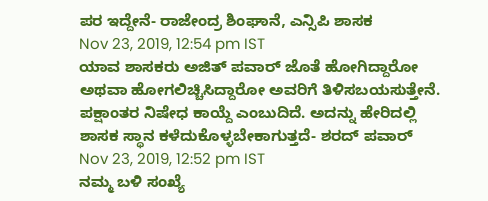ಪರ ಇದ್ದೇನೆ- ರಾಜೇಂದ್ರ ಶಿಂಘಾನೆ, ಎನ್ಸಿಪಿ ಶಾಸಕ
Nov 23, 2019, 12:54 pm IST
ಯಾವ ಶಾಸಕರು ಅಜಿತ್ ಪವಾರ್ ಜೊತೆ ಹೋಗಿದ್ದಾರೋ ಅಥವಾ ಹೋಗಲಿಚ್ಚಿಸಿದ್ದಾರೋ ಅವರಿಗೆ ತಿಳಿಸಬಯಸುತ್ತೇನೆ. ಪಕ್ಷಾಂತರ ನಿಷೇಧ ಕಾಯ್ದೆ ಎಂಬುದಿದೆ. ಅದನ್ನು ಹೇರಿದಲ್ಲಿ ಶಾಸಕ ಸ್ಥಾನ ಕಳೆದುಕೊಳ್ಳಬೇಕಾಗುತ್ತದೆ- ಶರದ್ ಪವಾರ್
Nov 23, 2019, 12:52 pm IST
ನಮ್ಮ ಬಳಿ ಸಂಖ್ಯೆ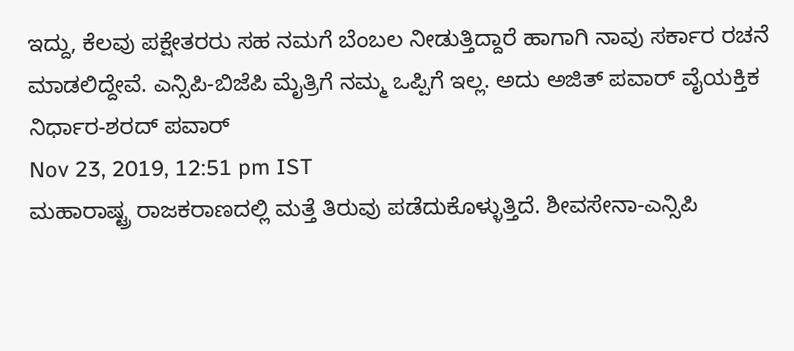ಇದ್ದು, ಕೆಲವು ಪಕ್ಷೇತರರು ಸಹ ನಮಗೆ ಬೆಂಬಲ ನೀಡುತ್ತಿದ್ದಾರೆ ಹಾಗಾಗಿ ನಾವು ಸರ್ಕಾರ ರಚನೆ ಮಾಡಲಿದ್ದೇವೆ. ಎನ್ಸಿಪಿ-ಬಿಜೆಪಿ ಮೈತ್ರಿಗೆ ನಮ್ಮ ಒಪ್ಪಿಗೆ ಇಲ್ಲ. ಅದು ಅಜಿತ್ ಪವಾರ್ ವೈಯಕ್ತಿಕ ನಿರ್ಧಾರ-ಶರದ್ ಪವಾರ್
Nov 23, 2019, 12:51 pm IST
ಮಹಾರಾಷ್ಟ್ರ ರಾಜಕರಾಣದಲ್ಲಿ ಮತ್ತೆ ತಿರುವು ಪಡೆದುಕೊಳ್ಳುತ್ತಿದೆ. ಶೀವಸೇನಾ-ಎನ್ಸಿಪಿ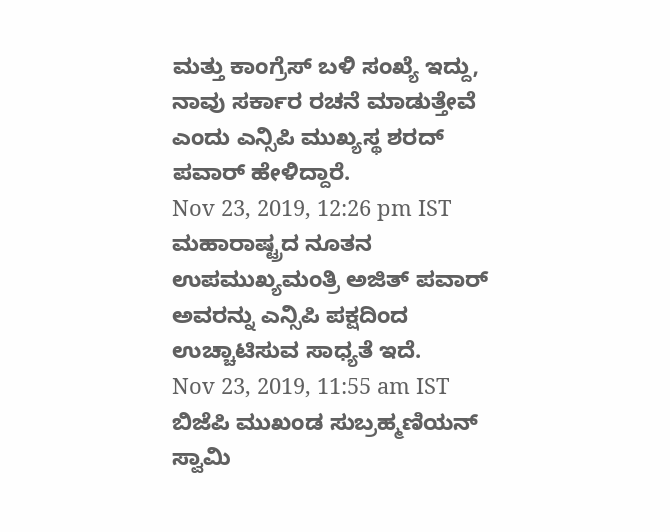ಮತ್ತು ಕಾಂಗ್ರೆಸ್ ಬಳಿ ಸಂಖ್ಯೆ ಇದ್ದು, ನಾವು ಸರ್ಕಾರ ರಚನೆ ಮಾಡುತ್ತೇವೆ ಎಂದು ಎನ್ಸಿಪಿ ಮುಖ್ಯಸ್ಥ ಶರದ್ ಪವಾರ್ ಹೇಳಿದ್ದಾರೆ.
Nov 23, 2019, 12:26 pm IST
ಮಹಾರಾಷ್ಟ್ರದ ನೂತನ ಉಪಮುಖ್ಯಮಂತ್ರಿ ಅಜಿತ್ ಪವಾರ್ ಅವರನ್ನು ಎನ್ಸಿಪಿ ಪಕ್ಷದಿಂದ ಉಚ್ಚಾಟಿಸುವ ಸಾಧ್ಯತೆ ಇದೆ.
Nov 23, 2019, 11:55 am IST
ಬಿಜೆಪಿ ಮುಖಂಡ ಸುಬ್ರಹ್ಮಣಿಯನ್ ಸ್ವಾಮಿ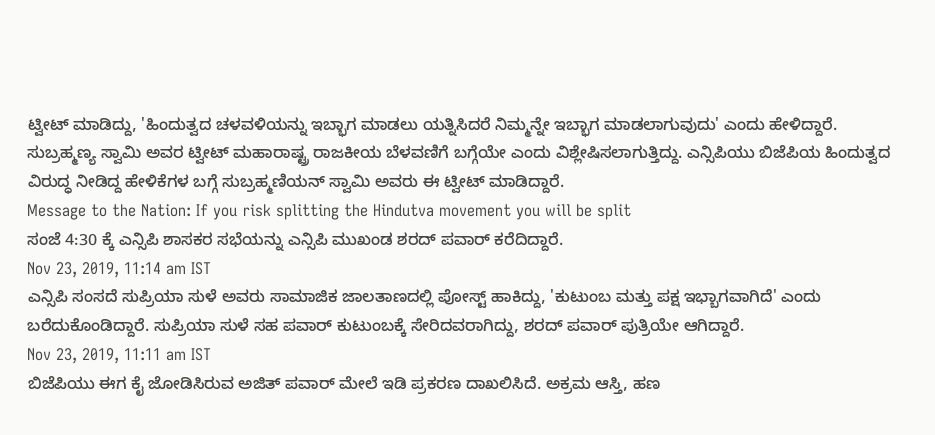ಟ್ವೀಟ್ ಮಾಡಿದ್ದು, 'ಹಿಂದುತ್ವದ ಚಳವಳಿಯನ್ನು ಇಬ್ಭಾಗ ಮಾಡಲು ಯತ್ನಿಸಿದರೆ ನಿಮ್ಮನ್ನೇ ಇಬ್ಭಾಗ ಮಾಡಲಾಗುವುದು' ಎಂದು ಹೇಳಿದ್ದಾರೆ. ಸುಬ್ರಹ್ಮಣ್ಯ ಸ್ವಾಮಿ ಅವರ ಟ್ವೀಟ್ ಮಹಾರಾಷ್ಟ್ರ ರಾಜಕೀಯ ಬೆಳವಣಿಗೆ ಬಗ್ಗೆಯೇ ಎಂದು ವಿಶ್ಲೇಷಿಸಲಾಗುತ್ತಿದ್ದು. ಎನ್ಸಿಪಿಯು ಬಿಜೆಪಿಯ ಹಿಂದುತ್ವದ ವಿರುದ್ಧ ನೀಡಿದ್ದ ಹೇಳಿಕೆಗಳ ಬಗ್ಗೆ ಸುಬ್ರಹ್ಮಣಿಯನ್ ಸ್ವಾಮಿ ಅವರು ಈ ಟ್ವೀಟ್ ಮಾಡಿದ್ದಾರೆ.
Message to the Nation: If you risk splitting the Hindutva movement you will be split
ಸಂಜೆ 4:30 ಕ್ಕೆ ಎನ್ಸಿಪಿ ಶಾಸಕರ ಸಭೆಯನ್ನು ಎನ್ಸಿಪಿ ಮುಖಂಡ ಶರದ್ ಪವಾರ್ ಕರೆದಿದ್ದಾರೆ.
Nov 23, 2019, 11:14 am IST
ಎನ್ಸಿಪಿ ಸಂಸದೆ ಸುಪ್ರಿಯಾ ಸುಳೆ ಅವರು ಸಾಮಾಜಿಕ ಜಾಲತಾಣದಲ್ಲಿ ಪೋಸ್ಟ್ ಹಾಕಿದ್ದು, 'ಕುಟುಂಬ ಮತ್ತು ಪಕ್ಷ ಇಭ್ಬಾಗವಾಗಿದೆ' ಎಂದು ಬರೆದುಕೊಂಡಿದ್ದಾರೆ. ಸುಪ್ರಿಯಾ ಸುಳೆ ಸಹ ಪವಾರ್ ಕುಟುಂಬಕ್ಕೆ ಸೇರಿದವರಾಗಿದ್ದು, ಶರದ್ ಪವಾರ್ ಪುತ್ರಿಯೇ ಆಗಿದ್ದಾರೆ.
Nov 23, 2019, 11:11 am IST
ಬಿಜೆಪಿಯು ಈಗ ಕೈ ಜೋಡಿಸಿರುವ ಅಜಿತ್ ಪವಾರ್ ಮೇಲೆ ಇಡಿ ಪ್ರಕರಣ ದಾಖಲಿಸಿದೆ. ಅಕ್ರಮ ಆಸ್ತಿ, ಹಣ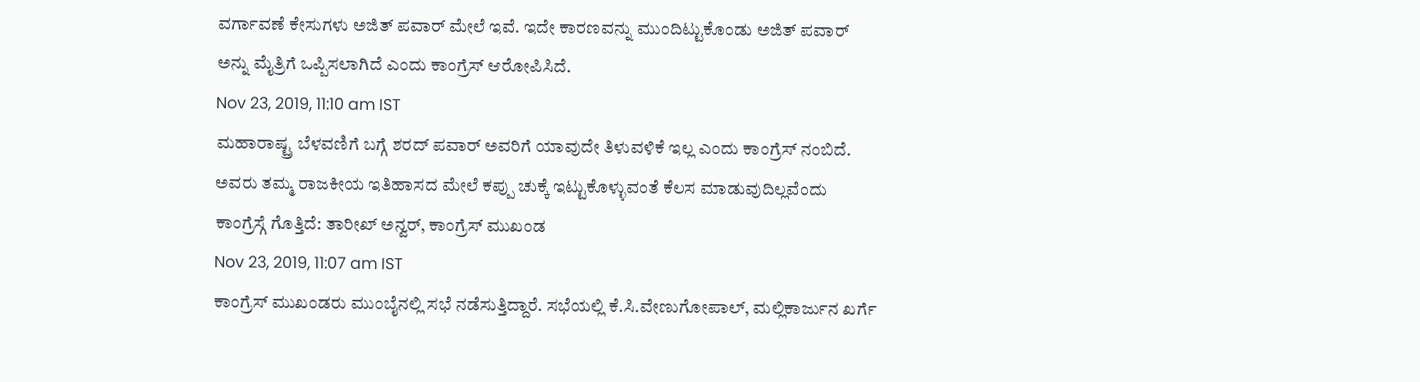ವರ್ಗಾವಣೆ ಕೇಸುಗಳು ಅಜಿತ್ ಪವಾರ್ ಮೇಲೆ ಇವೆ. ಇದೇ ಕಾರಣವನ್ನು ಮುಂದಿಟ್ಟುಕೊಂಡು ಅಜಿತ್ ಪವಾರ್ ಅನ್ನು ಮೈತ್ರಿಗೆ ಒಪ್ಪಿಸಲಾಗಿದೆ ಎಂದು ಕಾಂಗ್ರೆಸ್ ಆರೋಪಿಸಿದೆ.
Nov 23, 2019, 11:10 am IST
ಮಹಾರಾಷ್ಟ್ರ ಬೆಳವಣಿಗೆ ಬಗ್ಗೆ ಶರದ್ ಪವಾರ್ ಅವರಿಗೆ ಯಾವುದೇ ತಿಳುವಳಿಕೆ ಇಲ್ಲ ಎಂದು ಕಾಂಗ್ರೆಸ್ ನಂಬಿದೆ. ಅವರು ತಮ್ಮ ರಾಜಕೀಯ ಇತಿಹಾಸದ ಮೇಲೆ ಕಪ್ಪು ಚುಕ್ಕೆ ಇಟ್ಟುಕೊಳ್ಳುವಂತೆ ಕೆಲಸ ಮಾಡುವುದಿಲ್ಲವೆಂದು ಕಾಂಗ್ರೆಸ್ಗೆ ಗೊತ್ತಿದೆ: ತಾರೀಖ್ ಅನ್ವರ್, ಕಾಂಗ್ರೆಸ್ ಮುಖಂಡ
Nov 23, 2019, 11:07 am IST
ಕಾಂಗ್ರೆಸ್ ಮುಖಂಡರು ಮುಂಬೈನಲ್ಲಿ ಸಭೆ ನಡೆಸುತ್ತಿದ್ದಾರೆ. ಸಭೆಯಲ್ಲಿ ಕೆ.ಸಿ.ವೇಣುಗೋಪಾಲ್, ಮಲ್ಲಿಕಾರ್ಜುನ ಖರ್ಗೆ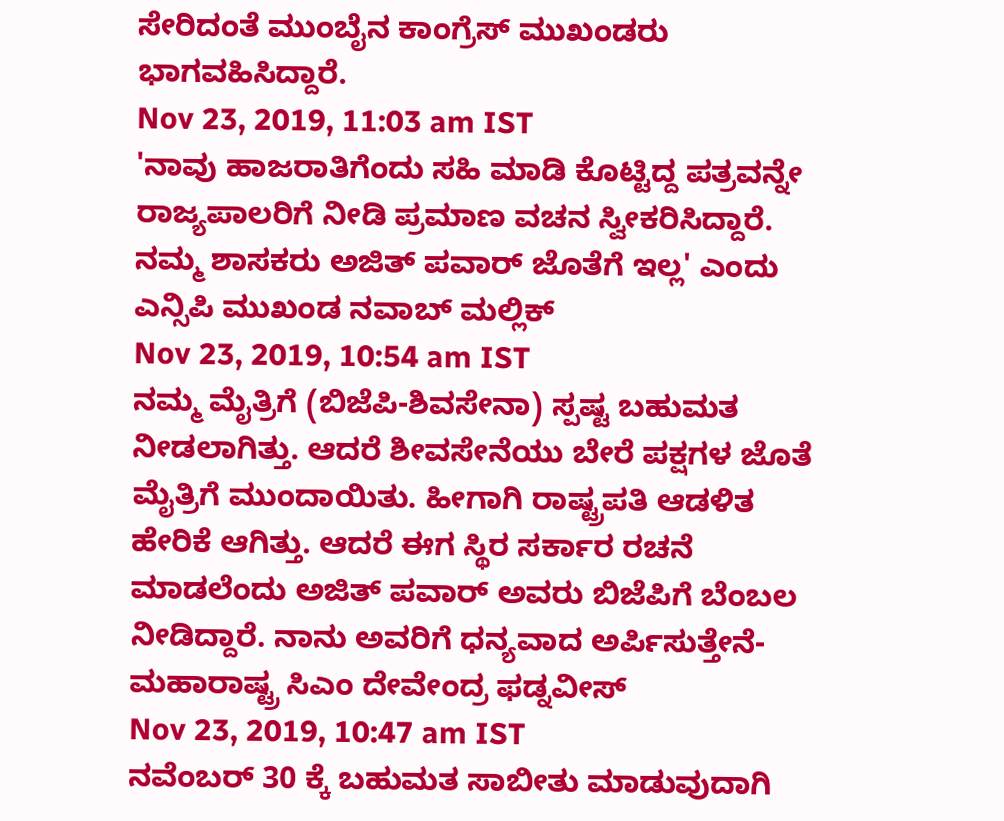ಸೇರಿದಂತೆ ಮುಂಬೈನ ಕಾಂಗ್ರೆಸ್ ಮುಖಂಡರು ಭಾಗವಹಿಸಿದ್ದಾರೆ.
Nov 23, 2019, 11:03 am IST
'ನಾವು ಹಾಜರಾತಿಗೆಂದು ಸಹಿ ಮಾಡಿ ಕೊಟ್ಟಿದ್ದ ಪತ್ರವನ್ನೇ ರಾಜ್ಯಪಾಲರಿಗೆ ನೀಡಿ ಪ್ರಮಾಣ ವಚನ ಸ್ವೀಕರಿಸಿದ್ದಾರೆ. ನಮ್ಮ ಶಾಸಕರು ಅಜಿತ್ ಪವಾರ್ ಜೊತೆಗೆ ಇಲ್ಲ' ಎಂದು ಎನ್ಸಿಪಿ ಮುಖಂಡ ನವಾಬ್ ಮಲ್ಲಿಕ್
Nov 23, 2019, 10:54 am IST
ನಮ್ಮ ಮೈತ್ರಿಗೆ (ಬಿಜೆಪಿ-ಶಿವಸೇನಾ) ಸ್ಪಷ್ಟ ಬಹುಮತ ನೀಡಲಾಗಿತ್ತು. ಆದರೆ ಶೀವಸೇನೆಯು ಬೇರೆ ಪಕ್ಷಗಳ ಜೊತೆ ಮೈತ್ರಿಗೆ ಮುಂದಾಯಿತು. ಹೀಗಾಗಿ ರಾಷ್ಟ್ರಪತಿ ಆಡಳಿತ ಹೇರಿಕೆ ಆಗಿತ್ತು. ಆದರೆ ಈಗ ಸ್ಥಿರ ಸರ್ಕಾರ ರಚನೆ ಮಾಡಲೆಂದು ಅಜಿತ್ ಪವಾರ್ ಅವರು ಬಿಜೆಪಿಗೆ ಬೆಂಬಲ ನೀಡಿದ್ದಾರೆ. ನಾನು ಅವರಿಗೆ ಧನ್ಯವಾದ ಅರ್ಪಿಸುತ್ತೇನೆ- ಮಹಾರಾಷ್ಟ್ರ ಸಿಎಂ ದೇವೇಂದ್ರ ಫಡ್ನವೀಸ್
Nov 23, 2019, 10:47 am IST
ನವೆಂಬರ್ 30 ಕ್ಕೆ ಬಹುಮತ ಸಾಬೀತು ಮಾಡುವುದಾಗಿ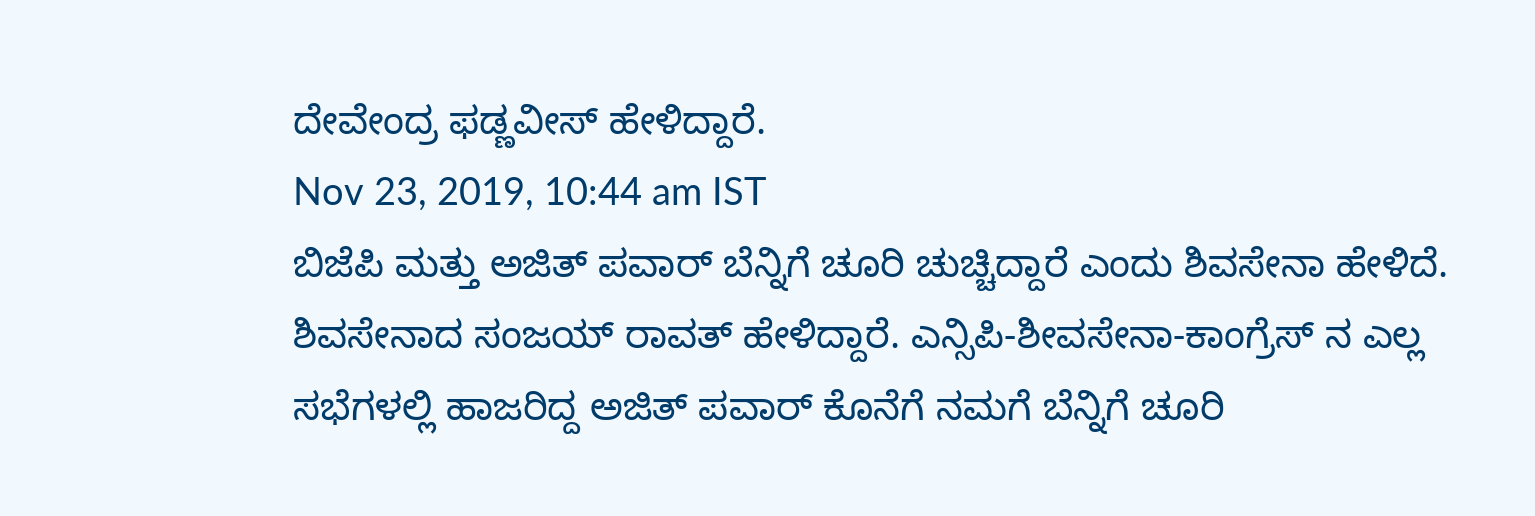ದೇವೇಂದ್ರ ಫಡ್ಣವೀಸ್ ಹೇಳಿದ್ದಾರೆ.
Nov 23, 2019, 10:44 am IST
ಬಿಜೆಪಿ ಮತ್ತು ಅಜಿತ್ ಪವಾರ್ ಬೆನ್ನಿಗೆ ಚೂರಿ ಚುಚ್ಚಿದ್ದಾರೆ ಎಂದು ಶಿವಸೇನಾ ಹೇಳಿದೆ. ಶಿವಸೇನಾದ ಸಂಜಯ್ ರಾವತ್ ಹೇಳಿದ್ದಾರೆ. ಎನ್ಸಿಪಿ-ಶೀವಸೇನಾ-ಕಾಂಗ್ರೆಸ್ ನ ಎಲ್ಲ ಸಭೆಗಳಲ್ಲಿ ಹಾಜರಿದ್ದ ಅಜಿತ್ ಪವಾರ್ ಕೊನೆಗೆ ನಮಗೆ ಬೆನ್ನಿಗೆ ಚೂರಿ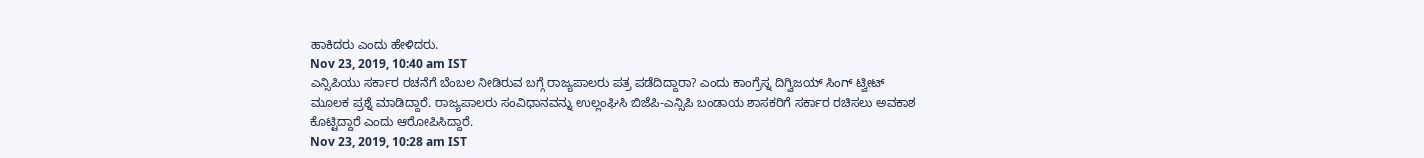ಹಾಕಿದರು ಎಂದು ಹೇಳಿದರು.
Nov 23, 2019, 10:40 am IST
ಎನ್ಸಿಪಿಯು ಸರ್ಕಾರ ರಚನೆಗೆ ಬೆಂಬಲ ನೀಡಿರುವ ಬಗ್ಗೆ ರಾಜ್ಯಪಾಲರು ಪತ್ರ ಪಡೆದಿದ್ದಾರಾ? ಎಂದು ಕಾಂಗ್ರೆಸ್ನ ದಿಗ್ವಿಜಯ್ ಸಿಂಗ್ ಟ್ವೀಟ್ ಮೂಲಕ ಪ್ರಶ್ನೆ ಮಾಡಿದ್ದಾರೆ. ರಾಜ್ಯಪಾಲರು ಸಂವಿಧಾನವನ್ನು ಉಲ್ಲಂಘಿಸಿ ಬಿಜೆಪಿ-ಎನ್ಸಿಪಿ ಬಂಡಾಯ ಶಾಸಕರಿಗೆ ಸರ್ಕಾರ ರಚಿಸಲು ಅವಕಾಶ ಕೊಟ್ಟಿದ್ದಾರೆ ಎಂದು ಆರೋಪಿಸಿದ್ದಾರೆ.
Nov 23, 2019, 10:28 am IST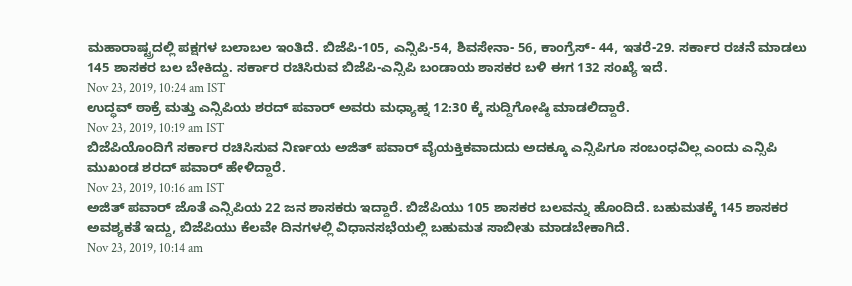ಮಹಾರಾಷ್ಟ್ರದಲ್ಲಿ ಪಕ್ಷಗಳ ಬಲಾಬಲ ಇಂತಿದೆ. ಬಿಜೆಪಿ-105, ಎನ್ಸಿಪಿ-54, ಶಿವಸೇನಾ- 56, ಕಾಂಗ್ರೆಸ್- 44, ಇತರೆ-29. ಸರ್ಕಾರ ರಚನೆ ಮಾಡಲು 145 ಶಾಸಕರ ಬಲ ಬೇಕಿದ್ದು. ಸರ್ಕಾರ ರಚಿಸಿರುವ ಬಿಜೆಪಿ-ಎನ್ಸಿಪಿ ಬಂಡಾಯ ಶಾಸಕರ ಬಳಿ ಈಗ 132 ಸಂಖ್ಯೆ ಇದೆ.
Nov 23, 2019, 10:24 am IST
ಉದ್ಧವ್ ಠಾಕ್ರೆ ಮತ್ತು ಎನ್ಸಿಪಿಯ ಶರದ್ ಪವಾರ್ ಅವರು ಮಧ್ಯಾಹ್ನ 12:30 ಕ್ಕೆ ಸುದ್ದಿಗೋಷ್ಠಿ ಮಾಡಲಿದ್ದಾರೆ.
Nov 23, 2019, 10:19 am IST
ಬಿಜೆಪಿಯೊಂದಿಗೆ ಸರ್ಕಾರ ರಚಿಸಿಸುವ ನಿರ್ಣಯ ಅಜಿತ್ ಪವಾರ್ ವೈಯಕ್ತಿಕವಾದುದು ಅದಕ್ಕೂ ಎನ್ಸಿಪಿಗೂ ಸಂಬಂಧವಿಲ್ಲ ಎಂದು ಎನ್ಸಿಪಿ ಮುಖಂಡ ಶರದ್ ಪವಾರ್ ಹೇಳಿದ್ದಾರೆ.
Nov 23, 2019, 10:16 am IST
ಅಜಿತ್ ಪವಾರ್ ಜೊತೆ ಎನ್ಸಿಪಿಯ 22 ಜನ ಶಾಸಕರು ಇದ್ದಾರೆ. ಬಿಜೆಪಿಯು 105 ಶಾಸಕರ ಬಲವನ್ನು ಹೊಂದಿದೆ. ಬಹುಮತಕ್ಕೆ 145 ಶಾಸಕರ ಅವಶ್ಯಕತೆ ಇದ್ದು, ಬಿಜೆಪಿಯು ಕೆಲವೇ ದಿನಗಳಲ್ಲಿ ವಿಧಾನಸಭೆಯಲ್ಲಿ ಬಹುಮತ ಸಾಬೀತು ಮಾಡಬೇಕಾಗಿದೆ.
Nov 23, 2019, 10:14 am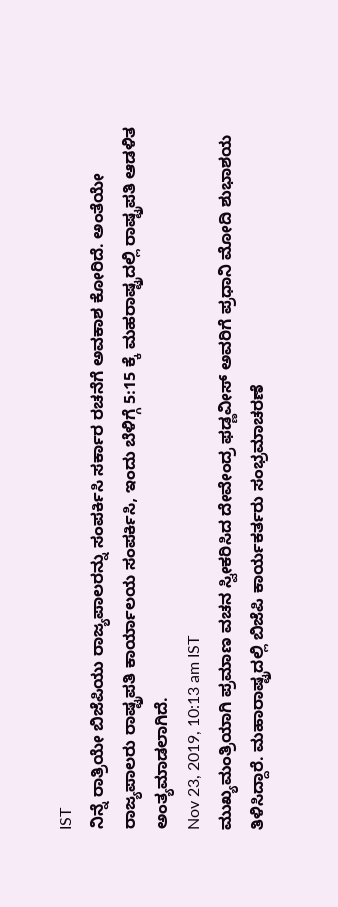IST
ನಿನ್ನೆ ರಾತ್ರಿಯೇ ಬಿಜೆಪಿಯು ರಾಜ್ಯಪಾಲರನ್ನು ಸಂಪರ್ಕಿಸಿ ಸರ್ಕಾರ ರಚನೆಗೆ ಅವಕಾಶ ಕೋರಿದೆ. ಅಂತೆಯೇ ರಾಜ್ಯಪಾಲರು ರಾಷ್ಟ್ರಪತಿ ಕಾರ್ಯಾಲಯ ಸಂಪರ್ಕಿಸಿ, ಇಂದು ಬೆಳಿಗ್ಗೆ 5:15 ಕ್ಕೆ ಮಹರಾಷ್ಟ್ರದಲ್ಲಿ ರಾಷ್ಟ್ರಪತಿ ಆಡಳಿತ ಅಂತ್ಯಮಾಡಲಾಗಿದೆ.
Nov 23, 2019, 10:13 am IST
ಮುಖ್ಯಮಂತ್ರಿಯಾಗಿ ಪ್ರಮಾಣ ವಚನ ಸ್ವೀಕರಿಸಿದ ದೇವೇಂದ್ರ ಫಡ್ಣವೀಸ್ ಅವರಿಗೆ ಪ್ರಧಾನಿ ಮೋದಿ ಶುಭಾಶಯ ತಿಳಿಸಿದ್ದಾರೆ. ಮಹಾರಾಷ್ಟ್ರದಲ್ಲಿ ಬಿಜೆಪಿ ಕಾರ್ಯಕರ್ತರು ಸಂಭ್ರಮಾಚರಣೆ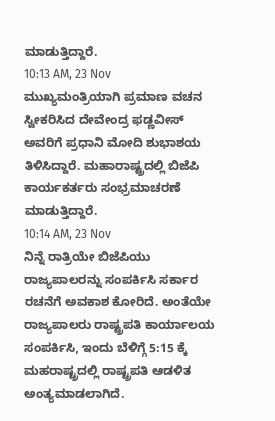ಮಾಡುತ್ತಿದ್ದಾರೆ.
10:13 AM, 23 Nov
ಮುಖ್ಯಮಂತ್ರಿಯಾಗಿ ಪ್ರಮಾಣ ವಚನ ಸ್ವೀಕರಿಸಿದ ದೇವೇಂದ್ರ ಫಡ್ಣವೀಸ್ ಅವರಿಗೆ ಪ್ರಧಾನಿ ಮೋದಿ ಶುಭಾಶಯ ತಿಳಿಸಿದ್ದಾರೆ. ಮಹಾರಾಷ್ಟ್ರದಲ್ಲಿ ಬಿಜೆಪಿ ಕಾರ್ಯಕರ್ತರು ಸಂಭ್ರಮಾಚರಣೆ ಮಾಡುತ್ತಿದ್ದಾರೆ.
10:14 AM, 23 Nov
ನಿನ್ನೆ ರಾತ್ರಿಯೇ ಬಿಜೆಪಿಯು ರಾಜ್ಯಪಾಲರನ್ನು ಸಂಪರ್ಕಿಸಿ ಸರ್ಕಾರ ರಚನೆಗೆ ಅವಕಾಶ ಕೋರಿದೆ. ಅಂತೆಯೇ ರಾಜ್ಯಪಾಲರು ರಾಷ್ಟ್ರಪತಿ ಕಾರ್ಯಾಲಯ ಸಂಪರ್ಕಿಸಿ, ಇಂದು ಬೆಳಿಗ್ಗೆ 5:15 ಕ್ಕೆ ಮಹರಾಷ್ಟ್ರದಲ್ಲಿ ರಾಷ್ಟ್ರಪತಿ ಆಡಳಿತ ಅಂತ್ಯಮಾಡಲಾಗಿದೆ.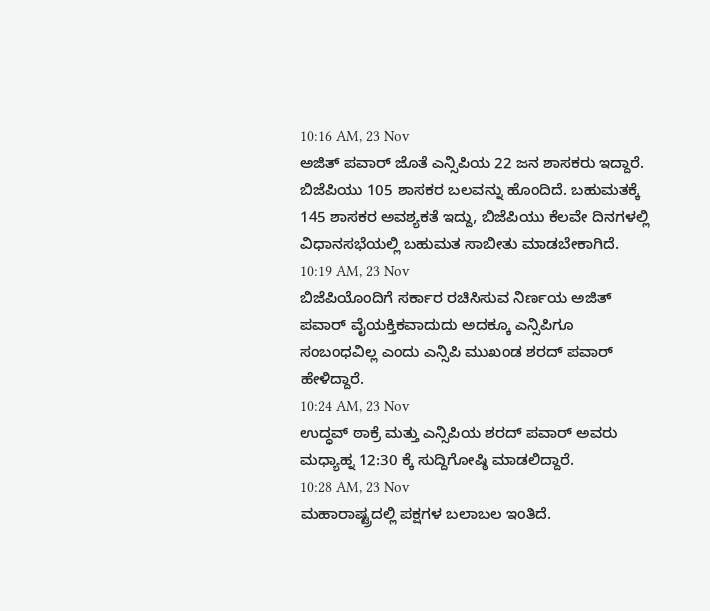10:16 AM, 23 Nov
ಅಜಿತ್ ಪವಾರ್ ಜೊತೆ ಎನ್ಸಿಪಿಯ 22 ಜನ ಶಾಸಕರು ಇದ್ದಾರೆ. ಬಿಜೆಪಿಯು 105 ಶಾಸಕರ ಬಲವನ್ನು ಹೊಂದಿದೆ. ಬಹುಮತಕ್ಕೆ 145 ಶಾಸಕರ ಅವಶ್ಯಕತೆ ಇದ್ದು, ಬಿಜೆಪಿಯು ಕೆಲವೇ ದಿನಗಳಲ್ಲಿ ವಿಧಾನಸಭೆಯಲ್ಲಿ ಬಹುಮತ ಸಾಬೀತು ಮಾಡಬೇಕಾಗಿದೆ.
10:19 AM, 23 Nov
ಬಿಜೆಪಿಯೊಂದಿಗೆ ಸರ್ಕಾರ ರಚಿಸಿಸುವ ನಿರ್ಣಯ ಅಜಿತ್ ಪವಾರ್ ವೈಯಕ್ತಿಕವಾದುದು ಅದಕ್ಕೂ ಎನ್ಸಿಪಿಗೂ ಸಂಬಂಧವಿಲ್ಲ ಎಂದು ಎನ್ಸಿಪಿ ಮುಖಂಡ ಶರದ್ ಪವಾರ್ ಹೇಳಿದ್ದಾರೆ.
10:24 AM, 23 Nov
ಉದ್ಧವ್ ಠಾಕ್ರೆ ಮತ್ತು ಎನ್ಸಿಪಿಯ ಶರದ್ ಪವಾರ್ ಅವರು ಮಧ್ಯಾಹ್ನ 12:30 ಕ್ಕೆ ಸುದ್ದಿಗೋಷ್ಠಿ ಮಾಡಲಿದ್ದಾರೆ.
10:28 AM, 23 Nov
ಮಹಾರಾಷ್ಟ್ರದಲ್ಲಿ ಪಕ್ಷಗಳ ಬಲಾಬಲ ಇಂತಿದೆ.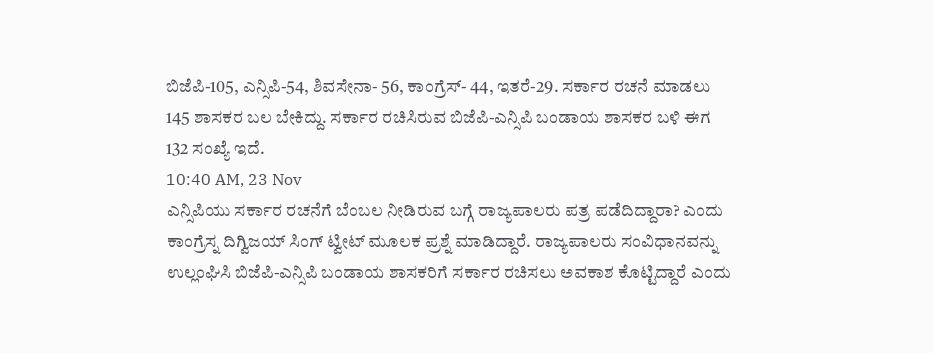ಬಿಜೆಪಿ-105, ಎನ್ಸಿಪಿ-54, ಶಿವಸೇನಾ- 56, ಕಾಂಗ್ರೆಸ್- 44, ಇತರೆ-29. ಸರ್ಕಾರ ರಚನೆ ಮಾಡಲು 145 ಶಾಸಕರ ಬಲ ಬೇಕಿದ್ದು. ಸರ್ಕಾರ ರಚಿಸಿರುವ ಬಿಜೆಪಿ-ಎನ್ಸಿಪಿ ಬಂಡಾಯ ಶಾಸಕರ ಬಳಿ ಈಗ 132 ಸಂಖ್ಯೆ ಇದೆ.
10:40 AM, 23 Nov
ಎನ್ಸಿಪಿಯು ಸರ್ಕಾರ ರಚನೆಗೆ ಬೆಂಬಲ ನೀಡಿರುವ ಬಗ್ಗೆ ರಾಜ್ಯಪಾಲರು ಪತ್ರ ಪಡೆದಿದ್ದಾರಾ? ಎಂದು ಕಾಂಗ್ರೆಸ್ನ ದಿಗ್ವಿಜಯ್ ಸಿಂಗ್ ಟ್ವೀಟ್ ಮೂಲಕ ಪ್ರಶ್ನೆ ಮಾಡಿದ್ದಾರೆ. ರಾಜ್ಯಪಾಲರು ಸಂವಿಧಾನವನ್ನು ಉಲ್ಲಂಘಿಸಿ ಬಿಜೆಪಿ-ಎನ್ಸಿಪಿ ಬಂಡಾಯ ಶಾಸಕರಿಗೆ ಸರ್ಕಾರ ರಚಿಸಲು ಅವಕಾಶ ಕೊಟ್ಟಿದ್ದಾರೆ ಎಂದು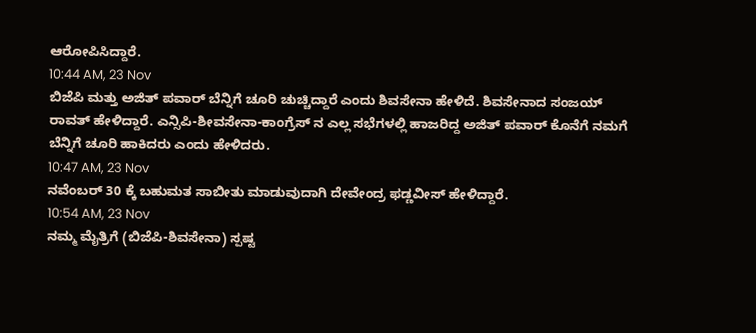ಆರೋಪಿಸಿದ್ದಾರೆ.
10:44 AM, 23 Nov
ಬಿಜೆಪಿ ಮತ್ತು ಅಜಿತ್ ಪವಾರ್ ಬೆನ್ನಿಗೆ ಚೂರಿ ಚುಚ್ಚಿದ್ದಾರೆ ಎಂದು ಶಿವಸೇನಾ ಹೇಳಿದೆ. ಶಿವಸೇನಾದ ಸಂಜಯ್ ರಾವತ್ ಹೇಳಿದ್ದಾರೆ. ಎನ್ಸಿಪಿ-ಶೀವಸೇನಾ-ಕಾಂಗ್ರೆಸ್ ನ ಎಲ್ಲ ಸಭೆಗಳಲ್ಲಿ ಹಾಜರಿದ್ದ ಅಜಿತ್ ಪವಾರ್ ಕೊನೆಗೆ ನಮಗೆ ಬೆನ್ನಿಗೆ ಚೂರಿ ಹಾಕಿದರು ಎಂದು ಹೇಳಿದರು.
10:47 AM, 23 Nov
ನವೆಂಬರ್ 30 ಕ್ಕೆ ಬಹುಮತ ಸಾಬೀತು ಮಾಡುವುದಾಗಿ ದೇವೇಂದ್ರ ಫಡ್ಣವೀಸ್ ಹೇಳಿದ್ದಾರೆ.
10:54 AM, 23 Nov
ನಮ್ಮ ಮೈತ್ರಿಗೆ (ಬಿಜೆಪಿ-ಶಿವಸೇನಾ) ಸ್ಪಷ್ಟ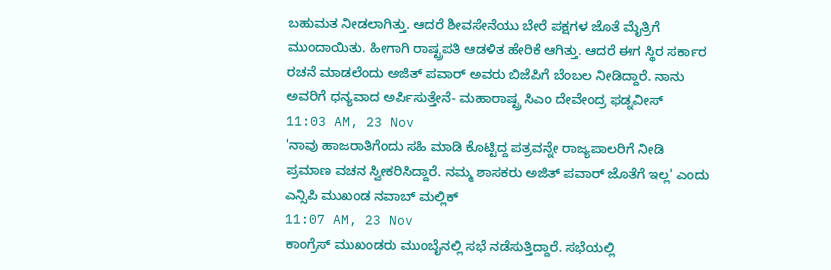ಬಹುಮತ ನೀಡಲಾಗಿತ್ತು. ಆದರೆ ಶೀವಸೇನೆಯು ಬೇರೆ ಪಕ್ಷಗಳ ಜೊತೆ ಮೈತ್ರಿಗೆ ಮುಂದಾಯಿತು. ಹೀಗಾಗಿ ರಾಷ್ಟ್ರಪತಿ ಆಡಳಿತ ಹೇರಿಕೆ ಆಗಿತ್ತು. ಆದರೆ ಈಗ ಸ್ಥಿರ ಸರ್ಕಾರ ರಚನೆ ಮಾಡಲೆಂದು ಅಜಿತ್ ಪವಾರ್ ಅವರು ಬಿಜೆಪಿಗೆ ಬೆಂಬಲ ನೀಡಿದ್ದಾರೆ. ನಾನು ಅವರಿಗೆ ಧನ್ಯವಾದ ಅರ್ಪಿಸುತ್ತೇನೆ- ಮಹಾರಾಷ್ಟ್ರ ಸಿಎಂ ದೇವೇಂದ್ರ ಫಡ್ನವೀಸ್
11:03 AM, 23 Nov
'ನಾವು ಹಾಜರಾತಿಗೆಂದು ಸಹಿ ಮಾಡಿ ಕೊಟ್ಟಿದ್ದ ಪತ್ರವನ್ನೇ ರಾಜ್ಯಪಾಲರಿಗೆ ನೀಡಿ ಪ್ರಮಾಣ ವಚನ ಸ್ವೀಕರಿಸಿದ್ದಾರೆ. ನಮ್ಮ ಶಾಸಕರು ಅಜಿತ್ ಪವಾರ್ ಜೊತೆಗೆ ಇಲ್ಲ' ಎಂದು ಎನ್ಸಿಪಿ ಮುಖಂಡ ನವಾಬ್ ಮಲ್ಲಿಕ್
11:07 AM, 23 Nov
ಕಾಂಗ್ರೆಸ್ ಮುಖಂಡರು ಮುಂಬೈನಲ್ಲಿ ಸಭೆ ನಡೆಸುತ್ತಿದ್ದಾರೆ. ಸಭೆಯಲ್ಲಿ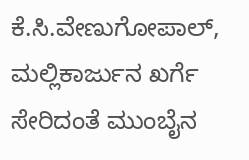ಕೆ.ಸಿ.ವೇಣುಗೋಪಾಲ್, ಮಲ್ಲಿಕಾರ್ಜುನ ಖರ್ಗೆ ಸೇರಿದಂತೆ ಮುಂಬೈನ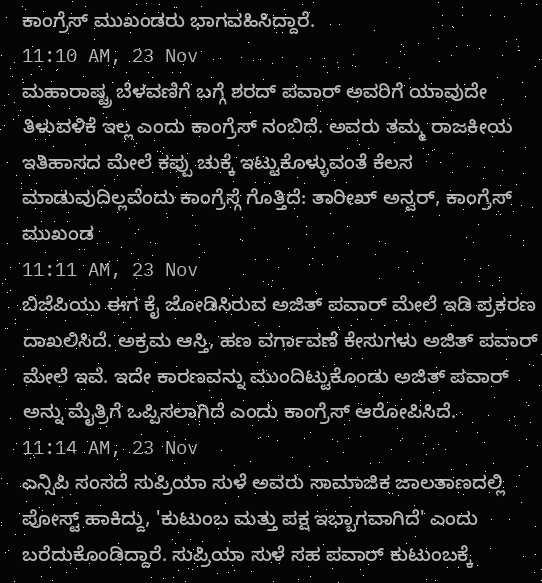ಕಾಂಗ್ರೆಸ್ ಮುಖಂಡರು ಭಾಗವಹಿಸಿದ್ದಾರೆ.
11:10 AM, 23 Nov
ಮಹಾರಾಷ್ಟ್ರ ಬೆಳವಣಿಗೆ ಬಗ್ಗೆ ಶರದ್ ಪವಾರ್ ಅವರಿಗೆ ಯಾವುದೇ ತಿಳುವಳಿಕೆ ಇಲ್ಲ ಎಂದು ಕಾಂಗ್ರೆಸ್ ನಂಬಿದೆ. ಅವರು ತಮ್ಮ ರಾಜಕೀಯ ಇತಿಹಾಸದ ಮೇಲೆ ಕಪ್ಪು ಚುಕ್ಕೆ ಇಟ್ಟುಕೊಳ್ಳುವಂತೆ ಕೆಲಸ ಮಾಡುವುದಿಲ್ಲವೆಂದು ಕಾಂಗ್ರೆಸ್ಗೆ ಗೊತ್ತಿದೆ: ತಾರೀಖ್ ಅನ್ವರ್, ಕಾಂಗ್ರೆಸ್ ಮುಖಂಡ
11:11 AM, 23 Nov
ಬಿಜೆಪಿಯು ಈಗ ಕೈ ಜೋಡಿಸಿರುವ ಅಜಿತ್ ಪವಾರ್ ಮೇಲೆ ಇಡಿ ಪ್ರಕರಣ ದಾಖಲಿಸಿದೆ. ಅಕ್ರಮ ಆಸ್ತಿ, ಹಣ ವರ್ಗಾವಣೆ ಕೇಸುಗಳು ಅಜಿತ್ ಪವಾರ್ ಮೇಲೆ ಇವೆ. ಇದೇ ಕಾರಣವನ್ನು ಮುಂದಿಟ್ಟುಕೊಂಡು ಅಜಿತ್ ಪವಾರ್ ಅನ್ನು ಮೈತ್ರಿಗೆ ಒಪ್ಪಿಸಲಾಗಿದೆ ಎಂದು ಕಾಂಗ್ರೆಸ್ ಆರೋಪಿಸಿದೆ.
11:14 AM, 23 Nov
ಎನ್ಸಿಪಿ ಸಂಸದೆ ಸುಪ್ರಿಯಾ ಸುಳೆ ಅವರು ಸಾಮಾಜಿಕ ಜಾಲತಾಣದಲ್ಲಿ ಪೋಸ್ಟ್ ಹಾಕಿದ್ದು, 'ಕುಟುಂಬ ಮತ್ತು ಪಕ್ಷ ಇಭ್ಬಾಗವಾಗಿದೆ' ಎಂದು ಬರೆದುಕೊಂಡಿದ್ದಾರೆ. ಸುಪ್ರಿಯಾ ಸುಳೆ ಸಹ ಪವಾರ್ ಕುಟುಂಬಕ್ಕೆ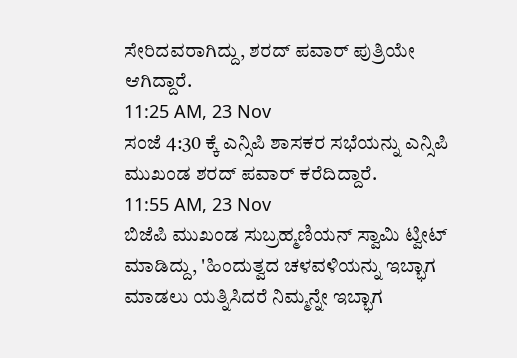ಸೇರಿದವರಾಗಿದ್ದು, ಶರದ್ ಪವಾರ್ ಪುತ್ರಿಯೇ ಆಗಿದ್ದಾರೆ.
11:25 AM, 23 Nov
ಸಂಜೆ 4:30 ಕ್ಕೆ ಎನ್ಸಿಪಿ ಶಾಸಕರ ಸಭೆಯನ್ನು ಎನ್ಸಿಪಿ ಮುಖಂಡ ಶರದ್ ಪವಾರ್ ಕರೆದಿದ್ದಾರೆ.
11:55 AM, 23 Nov
ಬಿಜೆಪಿ ಮುಖಂಡ ಸುಬ್ರಹ್ಮಣಿಯನ್ ಸ್ವಾಮಿ ಟ್ವೀಟ್ ಮಾಡಿದ್ದು, 'ಹಿಂದುತ್ವದ ಚಳವಳಿಯನ್ನು ಇಬ್ಭಾಗ ಮಾಡಲು ಯತ್ನಿಸಿದರೆ ನಿಮ್ಮನ್ನೇ ಇಬ್ಭಾಗ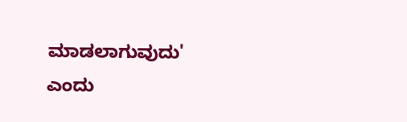ಮಾಡಲಾಗುವುದು' ಎಂದು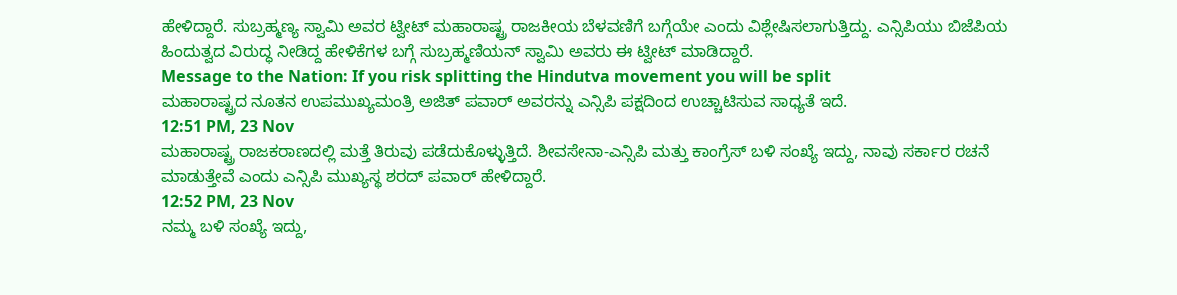ಹೇಳಿದ್ದಾರೆ. ಸುಬ್ರಹ್ಮಣ್ಯ ಸ್ವಾಮಿ ಅವರ ಟ್ವೀಟ್ ಮಹಾರಾಷ್ಟ್ರ ರಾಜಕೀಯ ಬೆಳವಣಿಗೆ ಬಗ್ಗೆಯೇ ಎಂದು ವಿಶ್ಲೇಷಿಸಲಾಗುತ್ತಿದ್ದು. ಎನ್ಸಿಪಿಯು ಬಿಜೆಪಿಯ ಹಿಂದುತ್ವದ ವಿರುದ್ಧ ನೀಡಿದ್ದ ಹೇಳಿಕೆಗಳ ಬಗ್ಗೆ ಸುಬ್ರಹ್ಮಣಿಯನ್ ಸ್ವಾಮಿ ಅವರು ಈ ಟ್ವೀಟ್ ಮಾಡಿದ್ದಾರೆ.
Message to the Nation: If you risk splitting the Hindutva movement you will be split
ಮಹಾರಾಷ್ಟ್ರದ ನೂತನ ಉಪಮುಖ್ಯಮಂತ್ರಿ ಅಜಿತ್ ಪವಾರ್ ಅವರನ್ನು ಎನ್ಸಿಪಿ ಪಕ್ಷದಿಂದ ಉಚ್ಚಾಟಿಸುವ ಸಾಧ್ಯತೆ ಇದೆ.
12:51 PM, 23 Nov
ಮಹಾರಾಷ್ಟ್ರ ರಾಜಕರಾಣದಲ್ಲಿ ಮತ್ತೆ ತಿರುವು ಪಡೆದುಕೊಳ್ಳುತ್ತಿದೆ. ಶೀವಸೇನಾ-ಎನ್ಸಿಪಿ ಮತ್ತು ಕಾಂಗ್ರೆಸ್ ಬಳಿ ಸಂಖ್ಯೆ ಇದ್ದು, ನಾವು ಸರ್ಕಾರ ರಚನೆ ಮಾಡುತ್ತೇವೆ ಎಂದು ಎನ್ಸಿಪಿ ಮುಖ್ಯಸ್ಥ ಶರದ್ ಪವಾರ್ ಹೇಳಿದ್ದಾರೆ.
12:52 PM, 23 Nov
ನಮ್ಮ ಬಳಿ ಸಂಖ್ಯೆ ಇದ್ದು,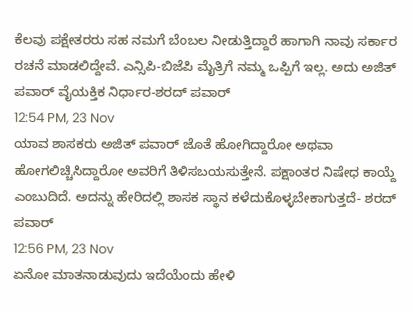ಕೆಲವು ಪಕ್ಷೇತರರು ಸಹ ನಮಗೆ ಬೆಂಬಲ ನೀಡುತ್ತಿದ್ದಾರೆ ಹಾಗಾಗಿ ನಾವು ಸರ್ಕಾರ ರಚನೆ ಮಾಡಲಿದ್ದೇವೆ. ಎನ್ಸಿಪಿ-ಬಿಜೆಪಿ ಮೈತ್ರಿಗೆ ನಮ್ಮ ಒಪ್ಪಿಗೆ ಇಲ್ಲ. ಅದು ಅಜಿತ್ ಪವಾರ್ ವೈಯಕ್ತಿಕ ನಿರ್ಧಾರ-ಶರದ್ ಪವಾರ್
12:54 PM, 23 Nov
ಯಾವ ಶಾಸಕರು ಅಜಿತ್ ಪವಾರ್ ಜೊತೆ ಹೋಗಿದ್ದಾರೋ ಅಥವಾ ಹೋಗಲಿಚ್ಚಿಸಿದ್ದಾರೋ ಅವರಿಗೆ ತಿಳಿಸಬಯಸುತ್ತೇನೆ. ಪಕ್ಷಾಂತರ ನಿಷೇಧ ಕಾಯ್ದೆ ಎಂಬುದಿದೆ. ಅದನ್ನು ಹೇರಿದಲ್ಲಿ ಶಾಸಕ ಸ್ಥಾನ ಕಳೆದುಕೊಳ್ಳಬೇಕಾಗುತ್ತದೆ- ಶರದ್ ಪವಾರ್
12:56 PM, 23 Nov
ಏನೋ ಮಾತನಾಡುವುದು ಇದೆಯೆಂದು ಹೇಳಿ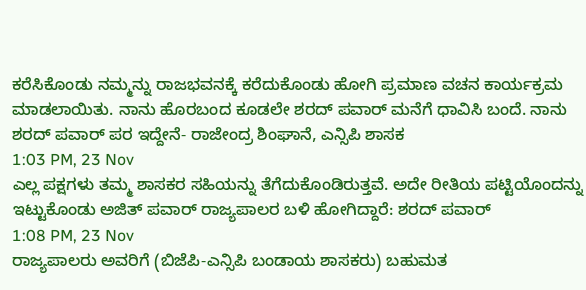ಕರೆಸಿಕೊಂಡು ನಮ್ಮನ್ನು ರಾಜಭವನಕ್ಕೆ ಕರೆದುಕೊಂಡು ಹೋಗಿ ಪ್ರಮಾಣ ವಚನ ಕಾರ್ಯಕ್ರಮ ಮಾಡಲಾಯಿತು. ನಾನು ಹೊರಬಂದ ಕೂಡಲೇ ಶರದ್ ಪವಾರ್ ಮನೆಗೆ ಧಾವಿಸಿ ಬಂದೆ. ನಾನು ಶರದ್ ಪವಾರ್ ಪರ ಇದ್ದೇನೆ- ರಾಜೇಂದ್ರ ಶಿಂಘಾನೆ, ಎನ್ಸಿಪಿ ಶಾಸಕ
1:03 PM, 23 Nov
ಎಲ್ಲ ಪಕ್ಷಗಳು ತಮ್ಮ ಶಾಸಕರ ಸಹಿಯನ್ನು ತೆಗೆದುಕೊಂಡಿರುತ್ತವೆ. ಅದೇ ರೀತಿಯ ಪಟ್ಟಿಯೊಂದನ್ನು ಇಟ್ಟುಕೊಂಡು ಅಜಿತ್ ಪವಾರ್ ರಾಜ್ಯಪಾಲರ ಬಳಿ ಹೋಗಿದ್ದಾರೆ: ಶರದ್ ಪವಾರ್
1:08 PM, 23 Nov
ರಾಜ್ಯಪಾಲರು ಅವರಿಗೆ (ಬಿಜೆಪಿ-ಎನ್ಸಿಪಿ ಬಂಡಾಯ ಶಾಸಕರು) ಬಹುಮತ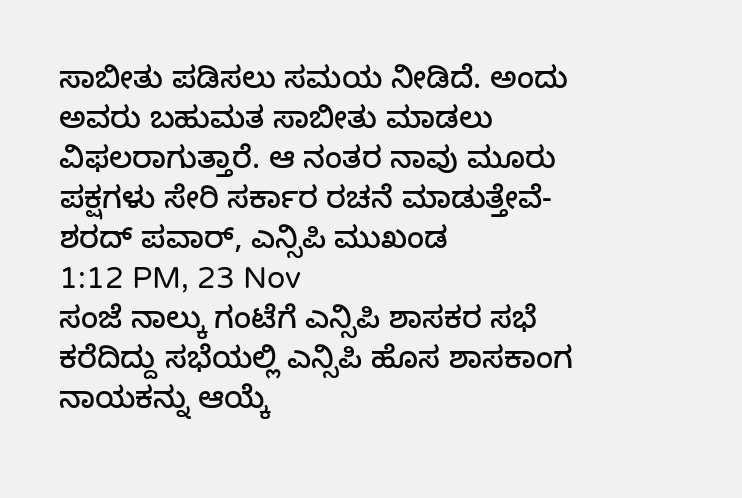ಸಾಬೀತು ಪಡಿಸಲು ಸಮಯ ನೀಡಿದೆ. ಅಂದು ಅವರು ಬಹುಮತ ಸಾಬೀತು ಮಾಡಲು ವಿಫಲರಾಗುತ್ತಾರೆ. ಆ ನಂತರ ನಾವು ಮೂರು ಪಕ್ಷಗಳು ಸೇರಿ ಸರ್ಕಾರ ರಚನೆ ಮಾಡುತ್ತೇವೆ- ಶರದ್ ಪವಾರ್, ಎನ್ಸಿಪಿ ಮುಖಂಡ
1:12 PM, 23 Nov
ಸಂಜೆ ನಾಲ್ಕು ಗಂಟೆಗೆ ಎನ್ಸಿಪಿ ಶಾಸಕರ ಸಭೆ ಕರೆದಿದ್ದು ಸಭೆಯಲ್ಲಿ ಎನ್ಸಿಪಿ ಹೊಸ ಶಾಸಕಾಂಗ ನಾಯಕನ್ನು ಆಯ್ಕೆ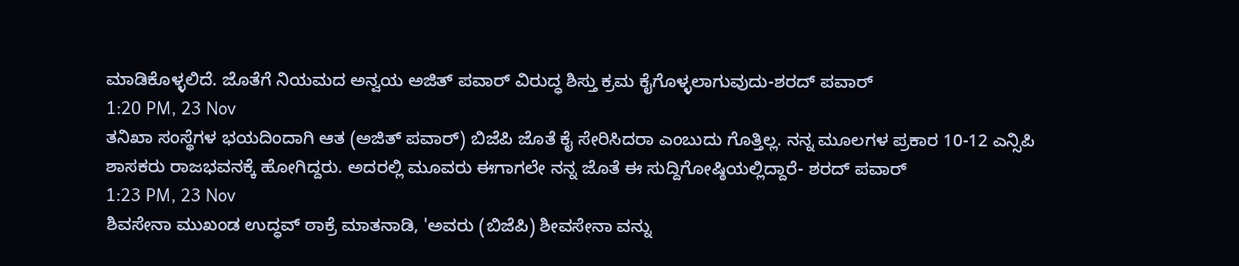ಮಾಡಿಕೊಳ್ಳಲಿದೆ. ಜೊತೆಗೆ ನಿಯಮದ ಅನ್ವಯ ಅಜಿತ್ ಪವಾರ್ ವಿರುದ್ಧ ಶಿಸ್ತು ಕ್ರಮ ಕೈಗೊಳ್ಳಲಾಗುವುದು-ಶರದ್ ಪವಾರ್
1:20 PM, 23 Nov
ತನಿಖಾ ಸಂಸ್ಥೆಗಳ ಭಯದಿಂದಾಗಿ ಆತ (ಅಜಿತ್ ಪವಾರ್) ಬಿಜೆಪಿ ಜೊತೆ ಕೈ ಸೇರಿಸಿದರಾ ಎಂಬುದು ಗೊತ್ತಿಲ್ಲ. ನನ್ನ ಮೂಲಗಳ ಪ್ರಕಾರ 10-12 ಎನ್ಸಿಪಿ ಶಾಸಕರು ರಾಜಭವನಕ್ಕೆ ಹೋಗಿದ್ದರು. ಅದರಲ್ಲಿ ಮೂವರು ಈಗಾಗಲೇ ನನ್ನ ಜೊತೆ ಈ ಸುದ್ದಿಗೋಷ್ಠಿಯಲ್ಲಿದ್ದಾರೆ- ಶರದ್ ಪವಾರ್
1:23 PM, 23 Nov
ಶಿವಸೇನಾ ಮುಖಂಡ ಉದ್ಧವ್ ಠಾಕ್ರೆ ಮಾತನಾಡಿ, 'ಅವರು (ಬಿಜೆಪಿ) ಶೀವಸೇನಾ ವನ್ನು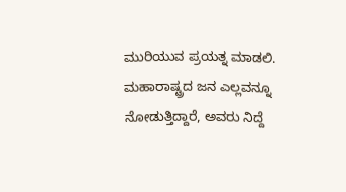ಮುರಿಯುವ ಪ್ರಯತ್ನ ಮಾಡಲಿ. ಮಹಾರಾಷ್ಟ್ರದ ಜನ ಎಲ್ಲವನ್ನೂ ನೋಡುತ್ತಿದ್ದಾರೆ, ಅವರು ನಿದ್ದೆ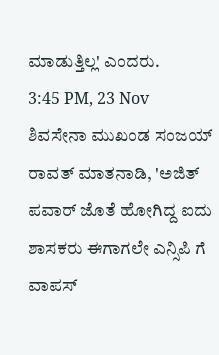ಮಾಡುತ್ತಿಲ್ಲ' ಎಂದರು.
3:45 PM, 23 Nov
ಶಿವಸೇನಾ ಮುಖಂಡ ಸಂಜಯ್ ರಾವತ್ ಮಾತನಾಡಿ, 'ಅಜಿತ್ ಪವಾರ್ ಜೊತೆ ಹೋಗಿದ್ದ ಐದು ಶಾಸಕರು ಈಗಾಗಲೇ ಎನ್ಸಿಪಿ ಗೆ ವಾಪಸ್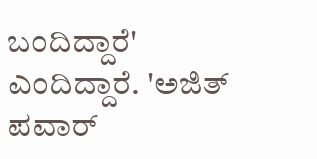ಬಂದಿದ್ದಾರೆ' ಎಂದಿದ್ದಾರೆ. 'ಅಜಿತ್ ಪವಾರ್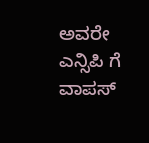ಅವರೇ ಎನ್ಸಿಪಿ ಗೆ ವಾಪಸ್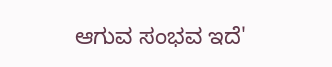ಆಗುವ ಸಂಭವ ಇದೆ'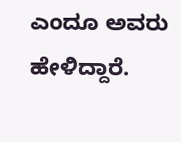ಎಂದೂ ಅವರು ಹೇಳಿದ್ದಾರೆ.